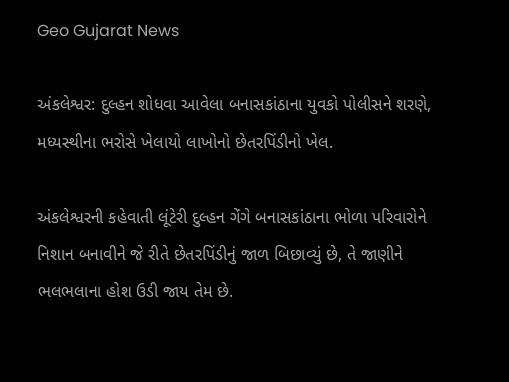Geo Gujarat News

અંકલેશ્વર: દુલ્હન શોધવા આવેલા બનાસકાંઠાના યુવકો પોલીસને શરણે, મધ્યસ્થીના ભરોસે ખેલાયો લાખોનો છેતરપિંડીનો ખેલ.

અંકલેશ્વરની કહેવાતી લૂંટેરી દુલ્હન ગેંગે બનાસકાંઠાના ભોળા પરિવારોને નિશાન બનાવીને જે રીતે છેતરપિંડીનું જાળ બિછાવ્યું છે, તે જાણીને ભલભલાના હોશ ઉડી જાય તેમ છે.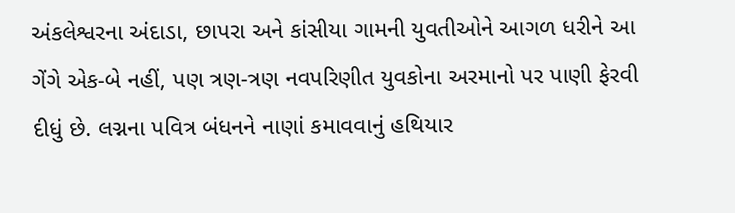અંકલેશ્વરના અંદાડા, છાપરા અને કાંસીયા ગામની યુવતીઓને આગળ ધરીને આ ગેંગે એક-બે નહીં, પણ ત્રણ-ત્રણ નવપરિણીત યુવકોના અરમાનો પર પાણી ફેરવી દીધું છે. લગ્નના પવિત્ર બંધનને નાણાં કમાવવાનું હથિયાર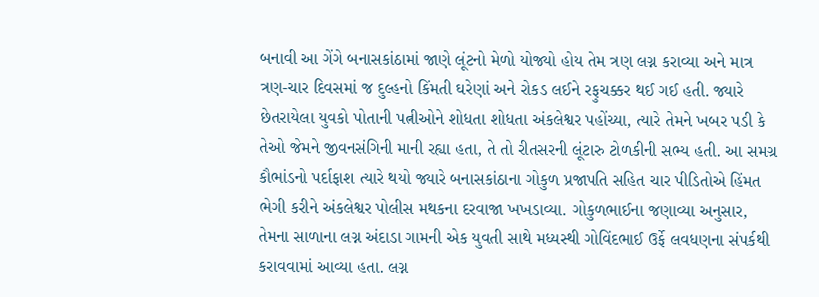બનાવી આ ગેંગે બનાસકાંઠામાં જાણે લૂંટનો મેળો યોજ્યો હોય તેમ ત્રણ લગ્ન કરાવ્યા અને માત્ર ત્રણ-ચાર દિવસમાં જ દુલ્હનો કિંમતી ઘરેણાં અને રોકડ લઈને રફુચક્કર થઈ ગઈ હતી. જ્યારે છેતરાયેલા યુવકો પોતાની પત્નીઓને શોધતા શોધતા અંકલેશ્વર પહોંચ્યા, ત્યારે તેમને ખબર પડી કે તેઓ જેમને જીવનસંગિની માની રહ્યા હતા, તે તો રીતસરની લૂંટારુ ટોળકીની સભ્ય હતી. આ સમગ્ર કૌભાંડનો પર્દાફાશ ત્યારે થયો જ્યારે બનાસકાંઠાના ગોકુળ પ્રજાપતિ સહિત ચાર પીડિતોએ હિંમત ભેગી કરીને અંકલેશ્વર પોલીસ મથકના દરવાજા ખખડાવ્યા. ગોકુળભાઈના જણાવ્યા અનુસાર, તેમના સાળાના લગ્ન અંદાડા ગામની એક યુવતી સાથે મધ્યસ્થી ગોવિંદભાઈ ઉર્ફે લવધણના સંપર્કથી કરાવવામાં આવ્યા હતા. લગ્ન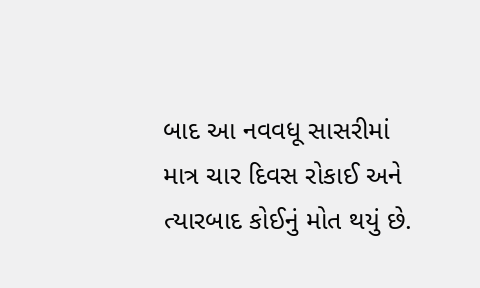બાદ આ નવવધૂ સાસરીમાં માત્ર ચાર દિવસ રોકાઈ અને ત્યારબાદ કોઈનું મોત થયું છે.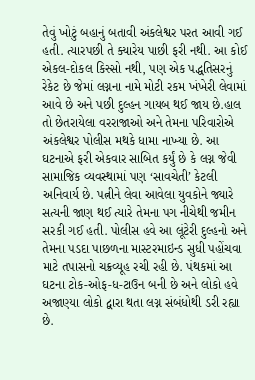તેવું ખોટું બહાનું બતાવી અંકલેશ્વર પરત આવી ગઈ હતી. ત્યારપછી તે ક્યારેય પાછી ફરી નથી. આ કોઈ એકલ-દોકલ કિસ્સો નથી, પણ એક પદ્ધતિસરનું રેકેટ છે જેમાં લગ્નના નામે મોટી રકમ ખંખેરી લેવામાં આવે છે અને પછી દુલ્હન ગાયબ થઈ જાય છે.હાલ તો છેતરાયેલા વરરાજાઓ અને તેમના પરિવારોએ અંકલેશ્વર પોલીસ મથકે ધામા નાખ્યા છે. આ ઘટનાએ ફરી એકવાર સાબિત કર્યું છે કે લગ્ન જેવી સામાજિક વ્યવસ્થામાં પણ ‘સાવચેતી’ કેટલી અનિવાર્ય છે. પત્નીને લેવા આવેલા યુવકોને જ્યારે સત્યની જાણ થઈ ત્યારે તેમના પગ નીચેથી જમીન સરકી ગઈ હતી. પોલીસ હવે આ લૂંટેરી દુલ્હનો અને તેમના પડદા પાછળના માસ્ટરમાઇન્ડ સુધી પહોંચવા માટે તપાસનો ચક્રવ્યૂહ રચી રહી છે. પંથકમાં આ ઘટના ટોક-ઓફ-ધ-ટાઉન બની છે અને લોકો હવે અજાણ્યા લોકો દ્વારા થતા લગ્ન સંબંધોથી ડરી રહ્યા છે.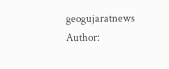geogujaratnews
Author: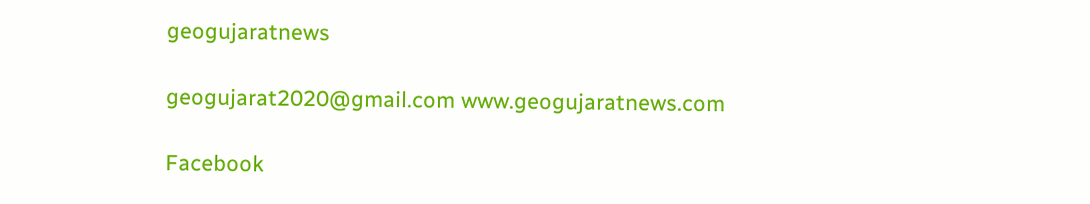geogujaratnews

geogujarat2020@gmail.com www.geogujaratnews.com

Facebook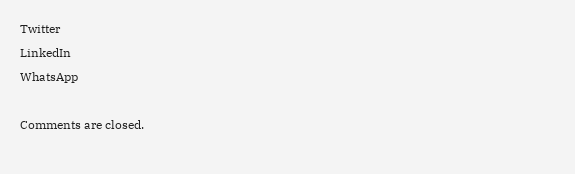Twitter
LinkedIn
WhatsApp

Comments are closed.